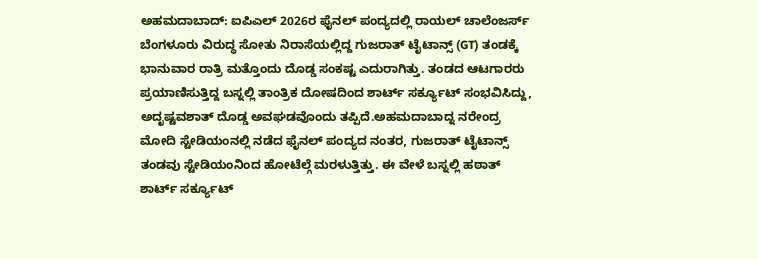ಅಹಮದಾಬಾದ್: ಐಪಿಎಲ್ 2026ರ ಫೈನಲ್ ಪಂದ್ಯದಲ್ಲಿ ರಾಯಲ್ ಚಾಲೆಂಜರ್ಸ್ ಬೆಂಗಳೂರು ವಿರುದ್ಧ ಸೋತು ನಿರಾಸೆಯಲ್ಲಿದ್ದ ಗುಜರಾತ್ ಟೈಟಾನ್ಸ್ (GT) ತಂಡಕ್ಕೆ ಭಾನುವಾರ ರಾತ್ರಿ ಮತ್ತೊಂದು ದೊಡ್ಡ ಸಂಕಷ್ಟ ಎದುರಾಗಿತ್ತು. ತಂಡದ ಆಟಗಾರರು ಪ್ರಯಾಣಿಸುತ್ತಿದ್ದ ಬಸ್ನಲ್ಲಿ ತಾಂತ್ರಿಕ ದೋಷದಿಂದ ಶಾರ್ಟ್ ಸರ್ಕ್ಯೂಟ್ ಸಂಭವಿಸಿದ್ದು, ಅದೃಷ್ಟವಶಾತ್ ದೊಡ್ಡ ಅವಘಡವೊಂದು ತಪ್ಪಿದೆ.ಅಹಮದಾಬಾದ್ನ ನರೇಂದ್ರ ಮೋದಿ ಸ್ಟೇಡಿಯಂನಲ್ಲಿ ನಡೆದ ಫೈನಲ್ ಪಂದ್ಯದ ನಂತರ, ಗುಜರಾತ್ ಟೈಟಾನ್ಸ್ ತಂಡವು ಸ್ಟೇಡಿಯಂನಿಂದ ಹೋಟೆಲ್ಗೆ ಮರಳುತ್ತಿತ್ತು. ಈ ವೇಳೆ ಬಸ್ನಲ್ಲಿ ಹಠಾತ್ ಶಾರ್ಟ್ ಸರ್ಕ್ಯೂಟ್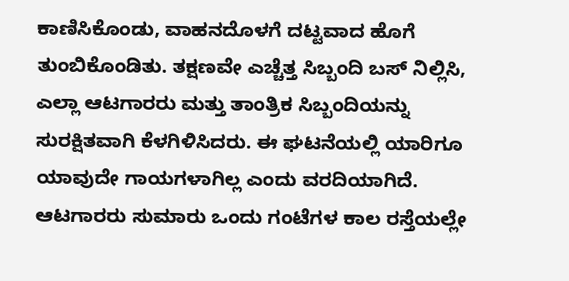ಕಾಣಿಸಿಕೊಂಡು, ವಾಹನದೊಳಗೆ ದಟ್ಟವಾದ ಹೊಗೆ ತುಂಬಿಕೊಂಡಿತು. ತಕ್ಷಣವೇ ಎಚ್ಚೆತ್ತ ಸಿಬ್ಬಂದಿ ಬಸ್ ನಿಲ್ಲಿಸಿ, ಎಲ್ಲಾ ಆಟಗಾರರು ಮತ್ತು ತಾಂತ್ರಿಕ ಸಿಬ್ಬಂದಿಯನ್ನು ಸುರಕ್ಷಿತವಾಗಿ ಕೆಳಗಿಳಿಸಿದರು. ಈ ಘಟನೆಯಲ್ಲಿ ಯಾರಿಗೂ ಯಾವುದೇ ಗಾಯಗಳಾಗಿಲ್ಲ ಎಂದು ವರದಿಯಾಗಿದೆ. ಆಟಗಾರರು ಸುಮಾರು ಒಂದು ಗಂಟೆಗಳ ಕಾಲ ರಸ್ತೆಯಲ್ಲೇ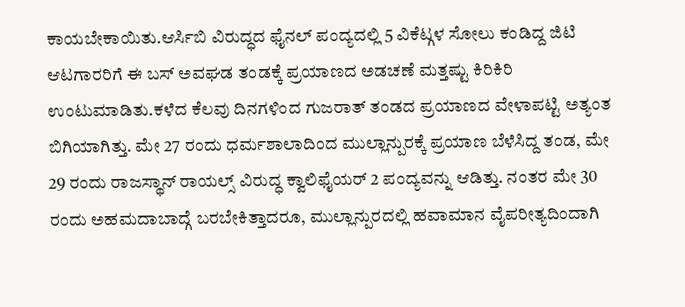ಕಾಯಬೇಕಾಯಿತು.ಆರ್ಸಿಬಿ ವಿರುದ್ಧದ ಫೈನಲ್ ಪಂದ್ಯದಲ್ಲಿ 5 ವಿಕೆಟ್ಗಳ ಸೋಲು ಕಂಡಿದ್ದ ಜಿಟಿ ಆಟಗಾರರಿಗೆ ಈ ಬಸ್ ಅವಘಡ ತಂಡಕ್ಕೆ ಪ್ರಯಾಣದ ಅಡಚಣೆ ಮತ್ತಷ್ಟು ಕಿರಿಕಿರಿ ಉಂಟುಮಾಡಿತು.ಕಳೆದ ಕೆಲವು ದಿನಗಳಿಂದ ಗುಜರಾತ್ ತಂಡದ ಪ್ರಯಾಣದ ವೇಳಾಪಟ್ಟಿ ಅತ್ಯಂತ ಬಿಗಿಯಾಗಿತ್ತು. ಮೇ 27 ರಂದು ಧರ್ಮಶಾಲಾದಿಂದ ಮುಲ್ಲಾನ್ಪುರಕ್ಕೆ ಪ್ರಯಾಣ ಬೆಳೆಸಿದ್ದ ತಂಡ, ಮೇ 29 ರಂದು ರಾಜಸ್ಥಾನ್ ರಾಯಲ್ಸ್ ವಿರುದ್ಧ ಕ್ವಾಲಿಫೈಯರ್ 2 ಪಂದ್ಯವನ್ನು ಆಡಿತ್ತು. ನಂತರ ಮೇ 30 ರಂದು ಅಹಮದಾಬಾದ್ಗೆ ಬರಬೇಕಿತ್ತಾದರೂ, ಮುಲ್ಲಾನ್ಪುರದಲ್ಲಿ ಹವಾಮಾನ ವೈಪರೀತ್ಯದಿಂದಾಗಿ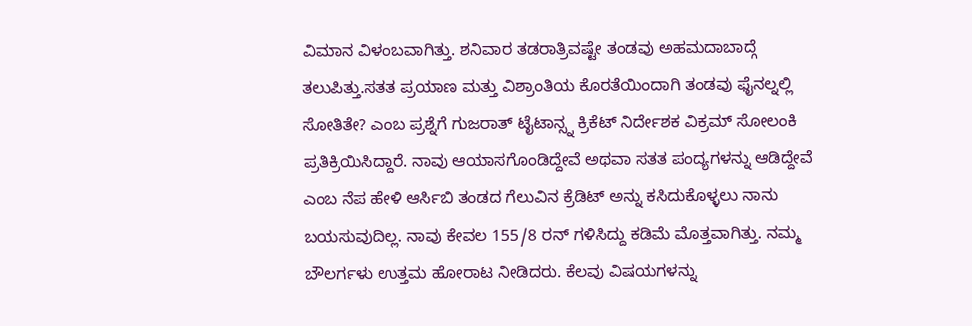ವಿಮಾನ ವಿಳಂಬವಾಗಿತ್ತು. ಶನಿವಾರ ತಡರಾತ್ರಿವಷ್ಟೇ ತಂಡವು ಅಹಮದಾಬಾದ್ಗೆ ತಲುಪಿತ್ತು.ಸತತ ಪ್ರಯಾಣ ಮತ್ತು ವಿಶ್ರಾಂತಿಯ ಕೊರತೆಯಿಂದಾಗಿ ತಂಡವು ಫೈನಲ್ನಲ್ಲಿ ಸೋತಿತೇ? ಎಂಬ ಪ್ರಶ್ನೆಗೆ ಗುಜರಾತ್ ಟೈಟಾನ್ಸ್ನ ಕ್ರಿಕೆಟ್ ನಿರ್ದೇಶಕ ವಿಕ್ರಮ್ ಸೋಲಂಕಿ ಪ್ರತಿಕ್ರಿಯಿಸಿದ್ದಾರೆ. ನಾವು ಆಯಾಸಗೊಂಡಿದ್ದೇವೆ ಅಥವಾ ಸತತ ಪಂದ್ಯಗಳನ್ನು ಆಡಿದ್ದೇವೆ ಎಂಬ ನೆಪ ಹೇಳಿ ಆರ್ಸಿಬಿ ತಂಡದ ಗೆಲುವಿನ ಕ್ರೆಡಿಟ್ ಅನ್ನು ಕಸಿದುಕೊಳ್ಳಲು ನಾನು ಬಯಸುವುದಿಲ್ಲ. ನಾವು ಕೇವಲ 155/8 ರನ್ ಗಳಿಸಿದ್ದು ಕಡಿಮೆ ಮೊತ್ತವಾಗಿತ್ತು. ನಮ್ಮ ಬೌಲರ್ಗಳು ಉತ್ತಮ ಹೋರಾಟ ನೀಡಿದರು. ಕೆಲವು ವಿಷಯಗಳನ್ನು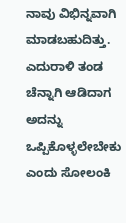ನಾವು ವಿಭಿನ್ನವಾಗಿ ಮಾಡಬಹುದಿತ್ತು. ಎದುರಾಳಿ ತಂಡ ಚೆನ್ನಾಗಿ ಆಡಿದಾಗ ಅದನ್ನು ಒಪ್ಪಿಕೊಳ್ಳಲೇಬೇಕು ಎಂದು ಸೋಲಂಕಿ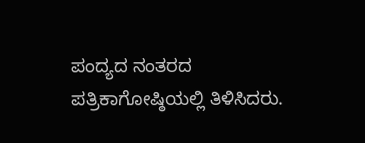ಪಂದ್ಯದ ನಂತರದ ಪತ್ರಿಕಾಗೋಷ್ಠಿಯಲ್ಲಿ ತಿಳಿಸಿದರು.